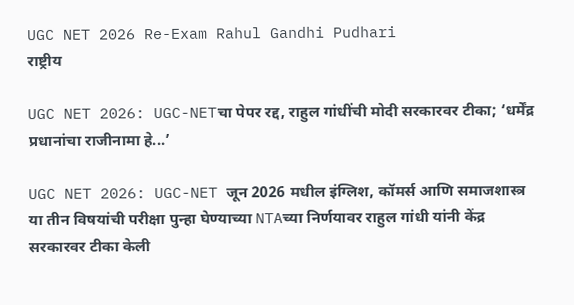UGC NET 2026 Re-Exam Rahul Gandhi Pudhari
राष्ट्रीय

UGC NET 2026: UGC-NETचा पेपर रद्द, राहुल गांधींची मोदी सरकारवर टीका; ‘धर्मेंद्र प्रधानांचा राजीनामा हे...’

UGC NET 2026: UGC-NET जून 2026 मधील इंग्लिश, कॉमर्स आणि समाजशास्त्र या तीन विषयांची परीक्षा पुन्हा घेण्याच्या NTAच्या निर्णयावर राहुल गांधी यांनी केंद्र सरकारवर टीका केली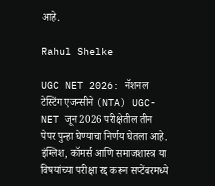आहे.

Rahul Shelke

UGC NET 2026: नॅशनल टेस्टिंग एजन्सीने (NTA) UGC-NET जून 2026 परीक्षेतील तीन पेपर पुन्हा घेण्याचा निर्णय घेतला आहे. इंग्लिश, कॉमर्स आणि समाजशास्त्र या विषयांच्या परीक्षा रद्द करून सप्टेंबरमध्ये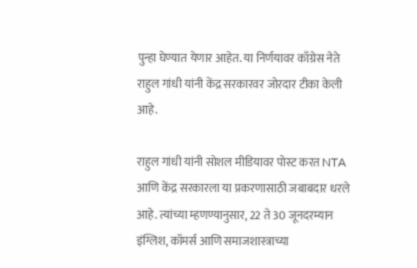पुन्हा घेण्यात येणार आहेत. या निर्णयावर काँग्रेस नेते राहुल गांधी यांनी केंद्र सरकारवर जोरदार टीका केली आहे.

राहुल गांधी यांनी सोशल मीडियावर पोस्ट करत NTA आणि केंद्र सरकारला या प्रकरणासाठी जबाबदार धरले आहे. त्यांच्या म्हणण्यानुसार, 22 ते 30 जूनदरम्यान इंग्लिश, कॉमर्स आणि समाजशास्त्राच्या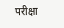परीक्षा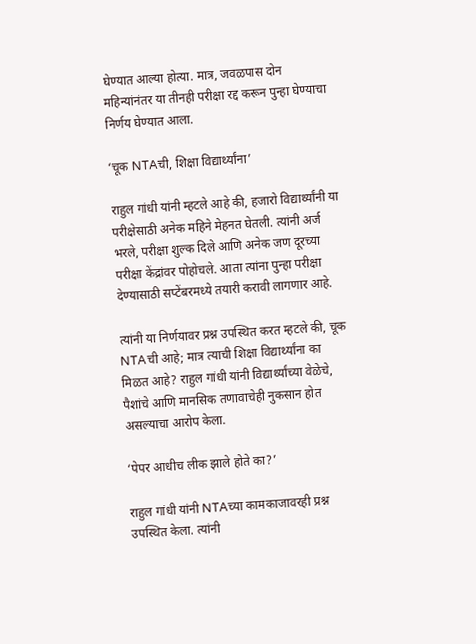घेण्यात आल्या होत्या. मात्र, जवळपास दोन महिन्यांनंतर या तीनही परीक्षा रद्द करून पुन्हा घेण्याचा निर्णय घेण्यात आला.

‘चूक NTAची, शिक्षा विद्यार्थ्यांना’

राहुल गांधी यांनी म्हटले आहे की, हजारो विद्यार्थ्यांनी या परीक्षेसाठी अनेक महिने मेहनत घेतली. त्यांनी अर्ज भरले, परीक्षा शुल्क दिले आणि अनेक जण दूरच्या परीक्षा केंद्रांवर पोहोचले. आता त्यांना पुन्हा परीक्षा देण्यासाठी सप्टेंबरमध्ये तयारी करावी लागणार आहे.

त्यांनी या निर्णयावर प्रश्न उपस्थित करत म्हटले की, चूक NTAची आहे; मात्र त्याची शिक्षा विद्यार्थ्यांना का मिळत आहे? राहुल गांधी यांनी विद्यार्थ्यांच्या वेळेचे, पैशांचे आणि मानसिक तणावाचेही नुकसान होत असल्याचा आरोप केला.

‘पेपर आधीच लीक झाले होते का?’

राहुल गांधी यांनी NTAच्या कामकाजावरही प्रश्न उपस्थित केला. त्यांनी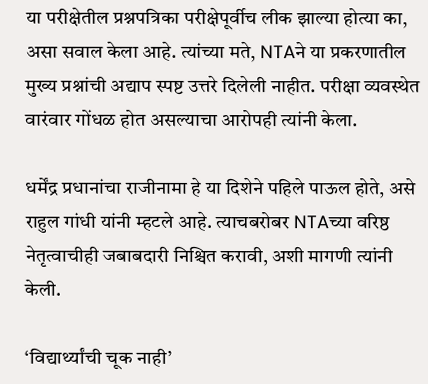या परीक्षेतील प्रश्नपत्रिका परीक्षेपूर्वीच लीक झाल्या होत्या का, असा सवाल केला आहे. त्यांच्या मते, NTAने या प्रकरणातील मुख्य प्रश्नांची अद्याप स्पष्ट उत्तरे दिलेली नाहीत. परीक्षा व्यवस्थेत वारंवार गोंधळ होत असल्याचा आरोपही त्यांनी केला.

धर्मेंद्र प्रधानांचा राजीनामा हे या दिशेने पहिले पाऊल होते, असे राहुल गांधी यांनी म्हटले आहे. त्याचबरोबर NTAच्या वरिष्ठ नेतृत्वाचीही जबाबदारी निश्चित करावी, अशी मागणी त्यांनी केली.

‘विद्यार्थ्यांची चूक नाही’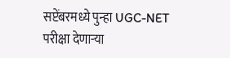सप्टेंबरमध्ये पुन्हा UGC-NET परीक्षा देणाऱ्या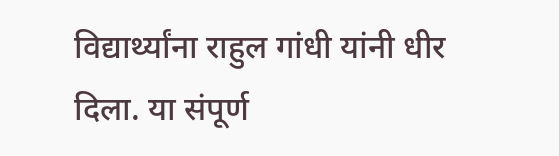विद्यार्थ्यांना राहुल गांधी यांनी धीर दिला. या संपूर्ण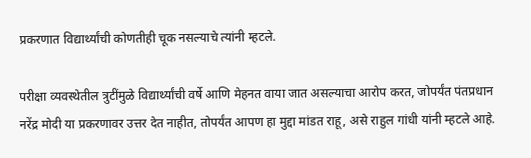प्रकरणात विद्यार्थ्यांची कोणतीही चूक नसल्याचे त्यांनी म्हटले.

परीक्षा व्यवस्थेतील त्रुटींमुळे विद्यार्थ्यांची वर्षे आणि मेहनत वाया जात असल्याचा आरोप करत, जोपर्यंत पंतप्रधान नरेंद्र मोदी या प्रकरणावर उत्तर देत नाहीत, तोपर्यंत आपण हा मुद्दा मांडत राहू, असे राहुल गांधी यांनी म्हटले आहे.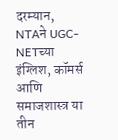दरम्यान, NTAने UGC-NETच्या इंग्लिश, कॉमर्स आणि समाजशास्त्र या तीन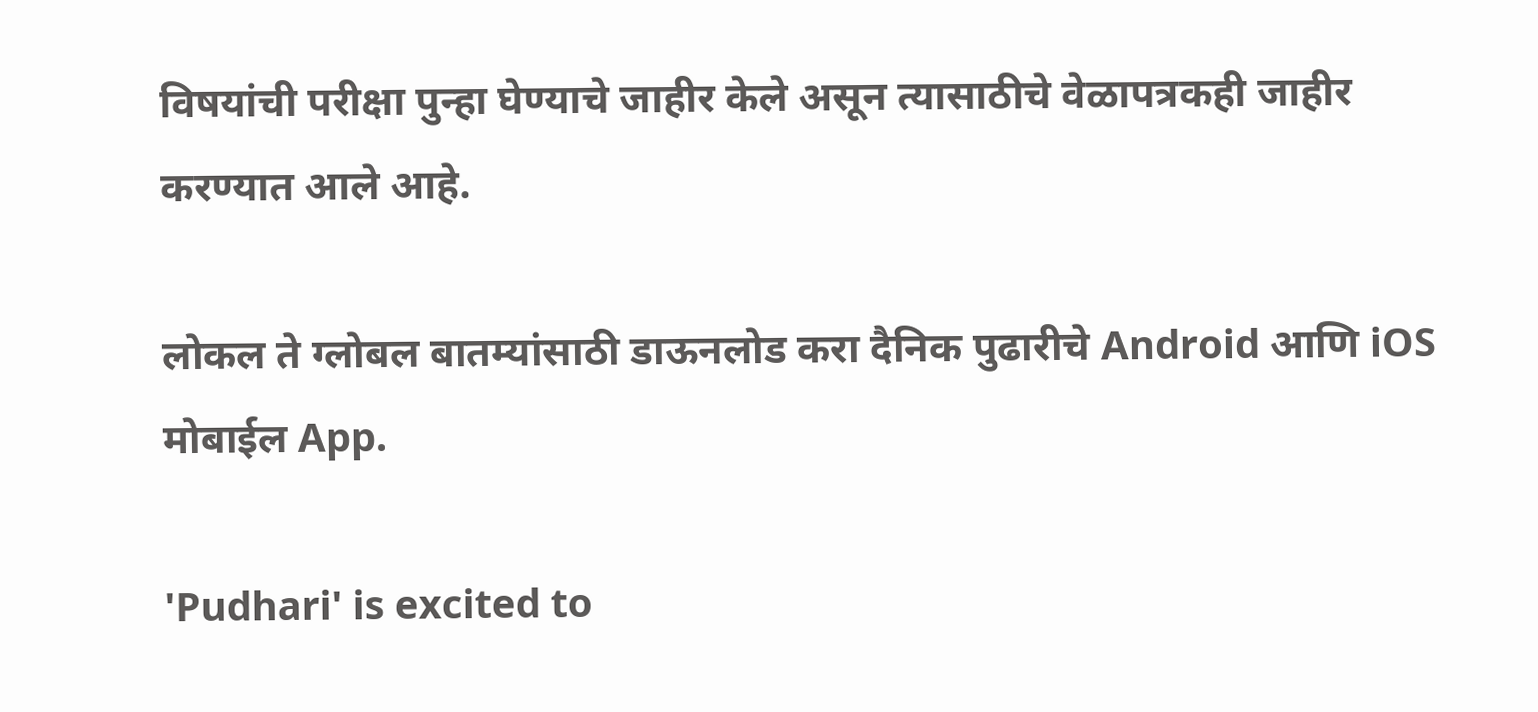विषयांची परीक्षा पुन्हा घेण्याचे जाहीर केले असून त्यासाठीचे वेळापत्रकही जाहीर करण्यात आले आहे.

लोकल ते ग्लोबल बातम्यांसाठी डाऊनलोड करा दैनिक पुढारीचे Android आणि iOS मोबाईल App.

'Pudhari' is excited to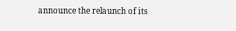announce the relaunch of its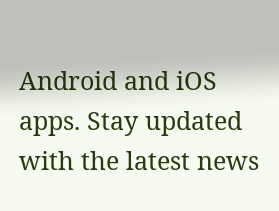Android and iOS apps. Stay updated with the latest news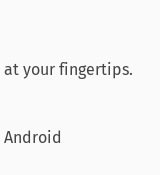at your fingertips.

Android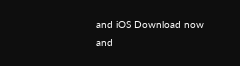and iOS Download now and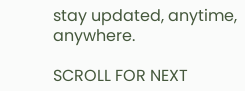stay updated, anytime, anywhere.

SCROLL FOR NEXT